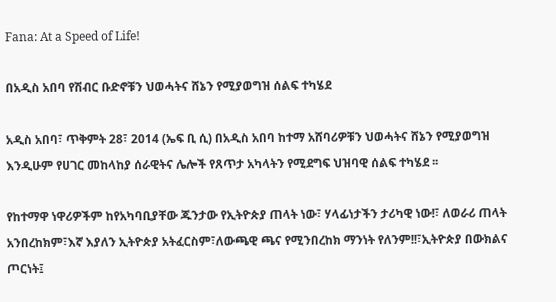Fana: At a Speed of Life!

በአዲስ አበባ የሽብር ቡድኖቹን ህወሓትና ሸኔን የሚያወግዝ ሰልፍ ተካሄደ

አዲስ አበባ፣ ጥቅምት 28፣ 2014 (ኤፍ ቢ ሲ) በአዲስ አበባ ከተማ አሸባሪዎቹን ህወሓትና ሸኔን የሚያወግዝ እንዲሁም የሀገር መከላከያ ሰራዊትና ሌሎች የጸጥታ አካላትን የሚደግፍ ህዝባዊ ሰልፍ ተካሄደ ፡፡

የከተማዋ ነዋሪዎችም ከየአካባቢያቸው ጁንታው የኢትዮጵያ ጠላት ነው፣ ሃላፊነታችን ታሪካዊ ነው!፣ ለወራሪ ጠላት አንበረከክም፣እኛ እያለን ኢትዮጵያ አትፈርስም፣ለውጫዊ ጫና የሚንበረከክ ማንነት የለንም!!፣ኢትዮጵያ በውክልና ጦርነት፤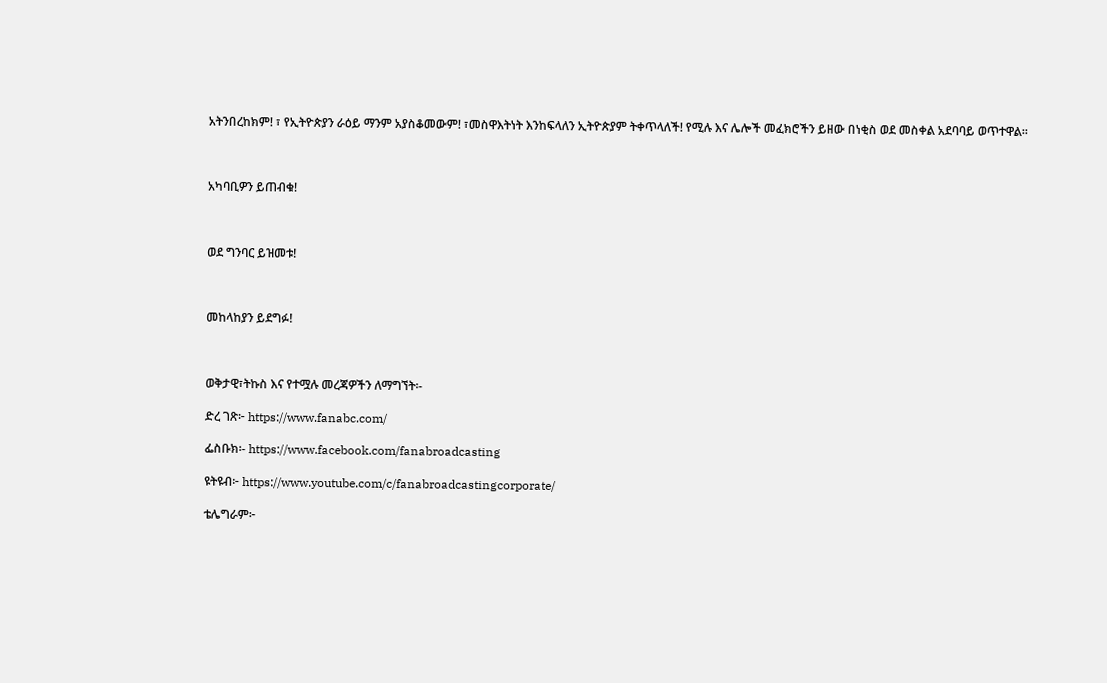አትንበረከክም! ፣ የኢትዮጵያን ራዕይ ማንም አያስቆመውም! ፣መስዋእትነት እንከፍላለን ኢትዮጵያም ትቀጥላለች! የሚሉ እና ሌሎች መፈክሮችን ይዘው በነቂስ ወደ መስቀል አደባባይ ወጥተዋል፡፡



አካባቢዎን ይጠብቁ!



ወደ ግንባር ይዝመቱ!



መከላከያን ይደግፉ!



ወቅታዊ፣ትኩስ እና የተሟሉ መረጃዎችን ለማግኘት፡-

ድረ ገጽ፦ https://www.fanabc.com/

ፌስቡክ፡- https://www.facebook.com/fanabroadcasting

ዩትዩብ፦ https://www.youtube.com/c/fanabroadcastingcorporate/

ቴሌግራም፦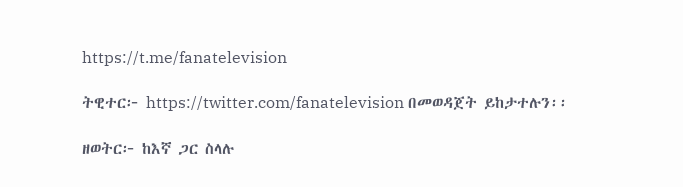https://t.me/fanatelevision

ትዊተር፦ https://twitter.com/fanatelevision በመወዳጀት ይከታተሉን፡፡

ዘወትር፦ ከእኛ ጋር ስላሉ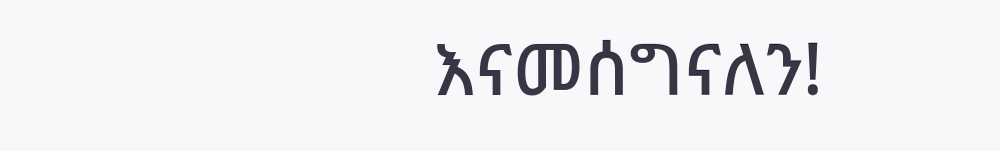እናመሰግናለን!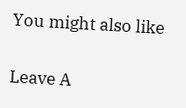You might also like

Leave A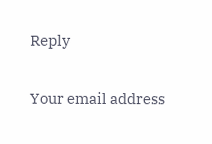Reply

Your email address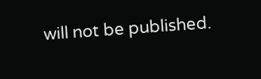will not be published.